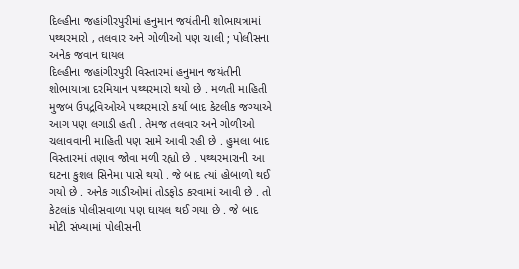દિલ્હીના જહાંગીરપુરીમાં હનુમાન જયંતીની શોભાયત્રામાં પથ્થરમારો , તલવાર અને ગોળીઓ પણ ચાલી ; પોલીસના અનેક જવાન ઘાયલ
દિલ્હીના જહાંગીરપુરી વિસ્તારમાં હનુમાન જયંતીની શોભાયાત્રા દરમિયાન પથ્થરમારો થયો છે . મળતી માહિતી મુજબ ઉપદ્રવિઓએ પથ્થરમારો કર્યા બાદ કેટલીક જગ્યાએ આગ પણ લગાડી હતી . તેમજ તલવાર અને ગોળીઓ ચલાવવાની માહિતી પણ સામે આવી રહી છે . હુમલા બાદ વિસ્તારમાં તણાવ જોવા મળી રહ્યો છે . પથ્થરમારાની આ ઘટના કુશલ સિનેમા પાસે થયો . જે બાદ ત્યાં હોબાળો થઈ ગયો છે . અનેક ગાડીઓમાં તોડફોડ કરવામાં આવી છે . તો કેટલાંક પોલીસવાળા પણ ઘાયલ થઈ ગયા છે . જે બાદ મોટી સંખ્યામાં પોલીસની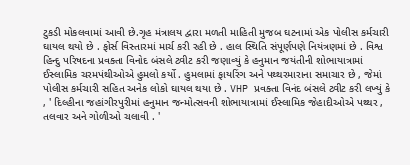ટુકડી મોકલવામાં આવી છે.ગૃહ મંત્રાલય દ્વારા મળતી માહિતી મુજબ ઘટનામાં એક પોલીસ કર્મચારી ઘાયલ થયો છે . ફોર્સ વિસ્તારમાં માર્ચ કરી રહી છે . હાલ સ્થિતિ સંપૂર્ણપણે નિયંત્રણમાં છે . વિશ્વ હિન્દુ પરિષદના પ્રવક્તા વિનોદ બંસલે ટ્વીટ કરી જણાવ્યું કે હનુમાન જયંતીની શોભાયાત્રામાં ઈસ્લામિક ચરમપંથીઓએ હુમલો કર્યો . હુમલામાં ફાયરિંગ અને પથ્થરમારાના સમાચાર છે , જેમાં પોલીસ કર્મચારી સહિત અનેક લોકો ઘાયલ થયા છે . VHP પ્રવક્તા વિનંદ બંસલે ટ્વીટ કરી લખ્યું કે , ' દિલ્હીના જહાંગીરપુરીમાં હનુમાન જન્મોત્સવની શોભાયાત્રામાં ઈસ્લામિક જેહાદીઓએ પથ્થર , તલવાર અને ગોળીઓ ચલાવી . '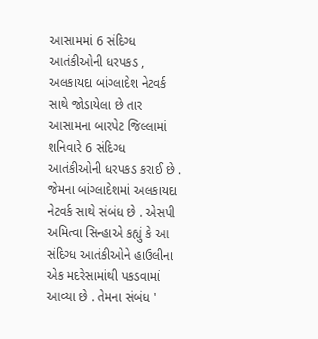આસામમાં 6 સંદિગ્ધ આતંકીઓની ધરપકડ , અલકાયદા બાંગ્લાદેશ નેટવર્ક સાથે જોડાયેલા છે તાર આસામના બારપેટ જિલ્લામાં શનિવારે 6 સંદિગ્ધ આતંકીઓની ધરપકડ કરાઈ છે . જેમના બાંગ્લાદેશમાં અલકાયદા નેટવર્ક સાથે સંબંધ છે . એસપી અમિત્વા સિન્હાએ કહ્યું કે આ સંદિગ્ધ આતંકીઓને હાઉલીના એક મદરેસામાંથી પકડવામાં આવ્યા છે . તેમના સંબંધ '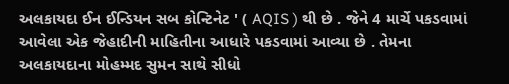અલકાયદા ઈન ઈન્ડિયન સબ કોન્ટિનેટ ' ( AQIS ) થી છે . જેને 4 માર્ચે પકડવામાં આવેલા એક જેહાદીની માહિતીના આધારે પકડવામાં આવ્યા છે . તેમના અલકાયદાના મોહમ્મદ સુમન સાથે સીધો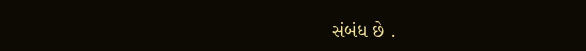સંબંધ છે .